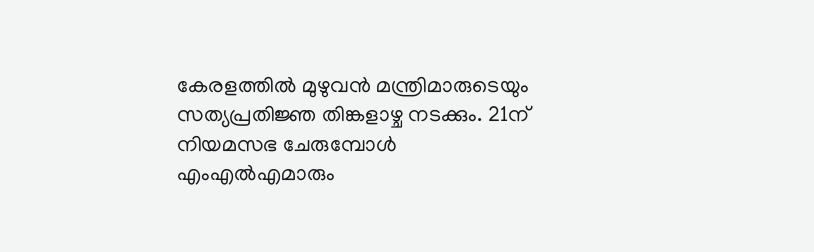കേരളത്തിൽ മുഴുവൻ മന്ത്രിമാരുടെയും സത്യപ്രതിജ്ഞ തിങ്കളാഴ്ച നടക്കും. 21ന് നിയമസഭ ചേരുമ്പോള്‍ എംഎല്‍എമാരും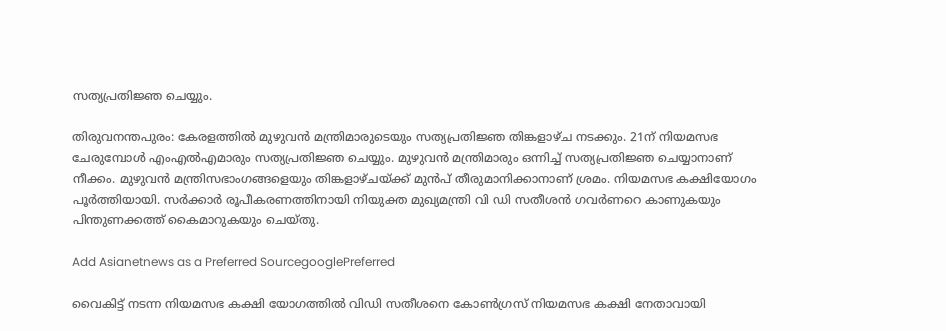സത്യപ്രതിജ്ഞ ചെയ്യും.

തിരുവനന്തപുരം: കേരളത്തിൽ മുഴുവൻ മന്ത്രിമാരുടെയും സത്യപ്രതിജ്ഞ തിങ്കളാഴ്ച നടക്കും. 21ന് നിയമസഭ ചേരുമ്പോള്‍ എംഎല്‍എമാരും സത്യപ്രതിജ്ഞ ചെയ്യും. മുഴുവൻ മന്ത്രിമാരും ഒന്നിച്ച് സത്യപ്രതിജ്ഞ ചെയ്യാനാണ് നീക്കം. മുഴുവൻ മന്ത്രിസഭാംഗങ്ങളെയും തിങ്കളാഴ്ചയ്ക്ക് മുൻപ് തീരുമാനിക്കാനാണ് ശ്രമം. നിയമസഭ കക്ഷിയോഗം പൂര്‍ത്തിയായി. സർക്കാർ രൂപീകരണത്തിനായി നിയുക്ത മുഖ്യമന്ത്രി വി ഡി സതീശൻ ഗവര്‍ണറെ കാണുകയും പിന്തുണക്കത്ത് കൈമാറുകയും ചെയ്തു.

Add Asianetnews as a Preferred SourcegooglePreferred

വൈകിട്ട് നടന്ന നിയമസഭ കക്ഷി യോഗത്തിൽ വിഡി സതീശനെ കോൺഗ്രസ് നിയമസഭ കക്ഷി നേതാവായി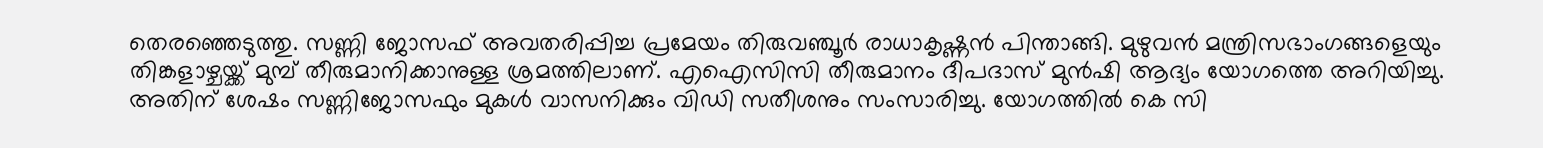തെരഞ്ഞെടുത്തു. സണ്ണി ജോസഫ് അവതരിപ്പിച്ച പ്രമേയം തിരുവഞ്ചൂർ രാധാകൃഷ്ണൻ പിന്താങ്ങി. മുഴുവൻ മന്ത്രിസഭാംഗങ്ങളെയും തിങ്കളാഴ്ചയ്ക്ക് മുമ്പ് തീരുമാനിക്കാനുള്ള ശ്രമത്തിലാണ്. എഐസിസി തീരുമാനം ദീപദാസ് മുൻഷി ആദ്യം യോഗത്തെ അറിയിച്ചു. അതിന് ശേഷം സണ്ണിജോസഫും മുകൾ വാസനിക്കും വിഡി സതീശനും സംസാരിച്ചു. യോഗത്തിൽ കെ സി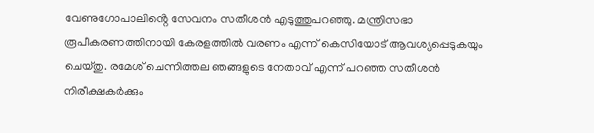വേണുഗോപാലിൻ്റെ സേവനം സതീശൻ എടുത്തുപറഞ്ഞു. മന്ത്രിസഭാ രൂപീകരണത്തിനായി കേരളത്തിൽ വരണം എന്ന് കെസിയോട് ആവശ്യപ്പെടുകയും ചെയ്തു. രമേശ് ചെന്നിത്തല ഞങ്ങളുടെ നേതാവ് എന്ന് പറഞ്ഞ സതീശൻ നിരീക്ഷകർക്കും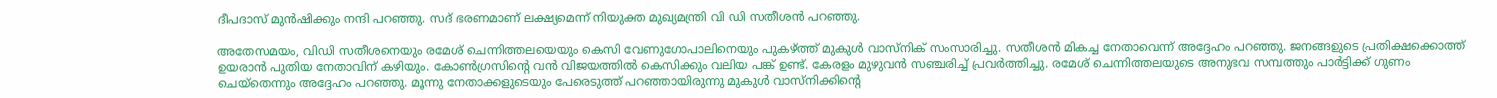ദീപദാസ് മുൻഷിക്കും നന്ദി പറഞ്ഞു. സദ് ഭരണമാണ് ലക്ഷ്യമെന്ന് നിയുക്ത മുഖ്യമന്ത്രി വി ഡി സതീശൻ പറഞ്ഞു.

അതേസമയം, വിഡി സതീശനെയും രമേശ് ചെന്നിത്തലയെയും കെസി വേണുഗോപാലിനെയും പുകഴ്ത്ത് മുകുള്‍ വാസ്നിക് സംസാരിച്ചു. സതീശൻ മികച്ച നേതാവെന്ന് അദ്ദേഹം പറഞ്ഞു. ജനങ്ങഉുടെ പ്രതിക്ഷക്കൊത്ത് ഉയരാൻ പുതിയ നേതാവിന് കഴിയും. കോൺഗ്രസിൻ്റെ വൻ വിജയത്തിൽ കെസിക്കും വലിയ പങ്ക് ഉണ്ട്. കേരളം മുഴുവൻ സഞ്ചരിച്ച് പ്രവർത്തിച്ചു. രമേശ് ചെന്നിത്തലയുടെ അനുഭവ സമ്പത്തും പാർട്ടിക്ക് ഗുണം ചെയ്തെന്നും അദ്ദേഹം പറഞ്ഞു. മൂന്നു നേതാക്കളുടെയും പേരെടുത്ത് പറഞ്ഞായിരുന്നു മുകുൾ വാസ്നിക്കിൻ്റെ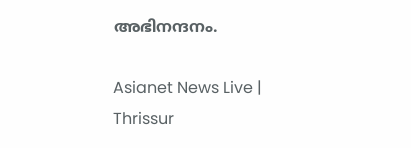അഭിനന്ദനം.

Asianet News Live | Thrissur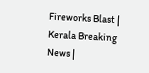Fireworks Blast | Kerala Breaking News |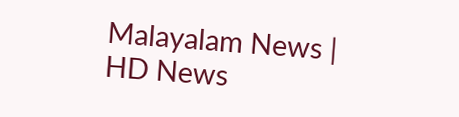Malayalam News | HD News